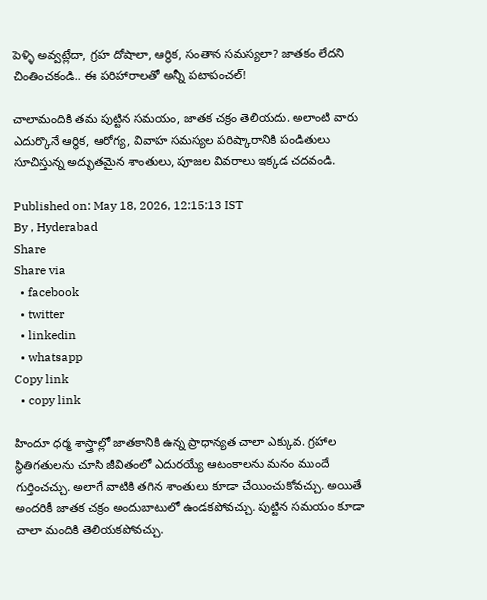పెళ్ళి అవ్వట్లేదా, గ్రహ దోషాలా, ఆర్థిక, సంతాన సమస్యలా? జాతకం లేదని చింతించకండి.. ఈ పరిహారాలతో అన్నీ పటాపంచల్!

చాలామందికి తమ పుట్టిన సమయం, జాతక చక్రం తెలియదు. అలాంటి వారు ఎదుర్కొనే ఆర్థిక, ఆరోగ్య, వివాహ సమస్యల పరిష్కారానికి పండితులు సూచిస్తున్న అద్భుతమైన శాంతులు, పూజల వివరాలు ఇక్కడ చదవండి.

Published on: May 18, 2026, 12:15:13 IST
By , Hyderabad
Share
Share via
  • facebook
  • twitter
  • linkedin
  • whatsapp
Copy link
  • copy link

హిందూ ధర్మ శాస్త్రాల్లో జాతకానికి ఉన్న ప్రాధాన్యత చాలా ఎక్కువ. గ్రహాల స్థితిగతులను చూసి జీవితంలో ఎదురయ్యే ఆటంకాలను మనం ముందే గుర్తించచ్చు. అలాగే వాటికి తగిన శాంతులు కూడా చేయించుకోవచ్చు. అయితే అందరికీ జాతక చక్రం అందుబాటులో ఉండకపోవచ్చు. పుట్టిన సమయం కూడా చాలా మందికి తెలియకపోవచ్చు.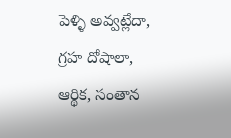పెళ్ళి అవ్వట్లేదా, గ్రహ దోషాలా, ఆర్థిక, సంతాన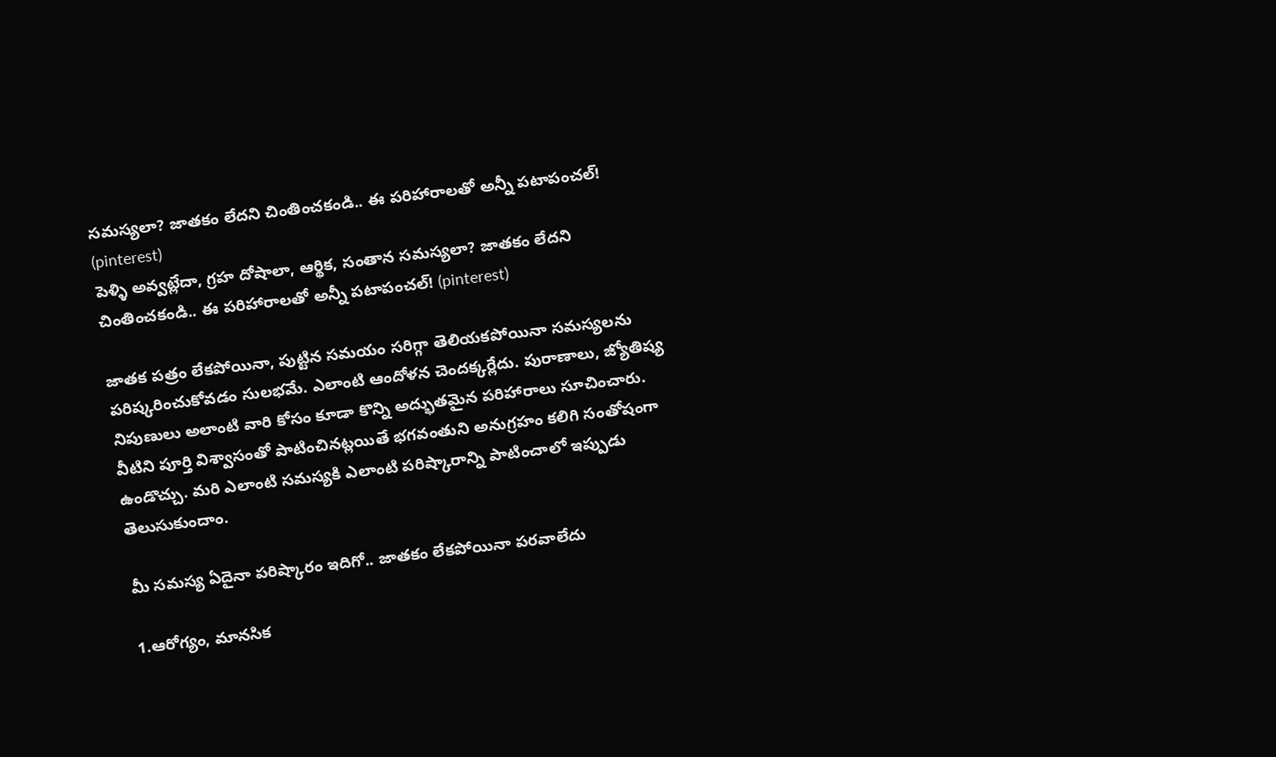సమస్యలా? జాతకం లేదని చింతించకండి.. ఈ పరిహారాలతో అన్నీ పటాపంచల్! (pinterest)
పెళ్ళి అవ్వట్లేదా, గ్రహ దోషాలా, ఆర్థిక, సంతాన సమస్యలా? జాతకం లేదని చింతించకండి.. ఈ పరిహారాలతో అన్నీ పటాపంచల్! (pinterest)

జాతక పత్రం లేకపోయినా, పుట్టిన సమయం సరిగ్గా తెలియకపోయినా సమస్యలను పరిష్కరించుకోవడం సులభమే. ఎలాంటి ఆందోళన చెందక్కర్లేదు. పురాణాలు, జ్యోతిష్య నిపుణులు అలాంటి వారి కోసం కూడా కొన్ని అద్భుతమైన పరిహారాలు సూచించారు. వీటిని పూర్తి విశ్వాసంతో పాటించినట్లయితే భగవంతుని అనుగ్రహం కలిగి సంతోషంగా ఉండొచ్చు. మరి ఎలాంటి సమస్యకి ఎలాంటి పరిష్కారాన్ని పాటించాలో ఇప్పుడు తెలుసుకుందాం.

మీ సమస్య ఏదైనా పరిష్కారం ఇదిగో.. జాతకం లేకపోయినా పరవాలేదు

1.ఆరోగ్యం, మానసిక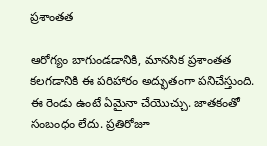ప్రశాంతత

ఆరోగ్యం బాగుండడానికి, మానసిక ప్రశాంతత కలగడానికి ఈ పరిహారం అద్భుతంగా పనిచేస్తుంది. ఈ రెండు ఉంటే ఏమైనా చేయొచ్చు. జాతకంతో సంబంధం లేదు. ప్రతిరోజూ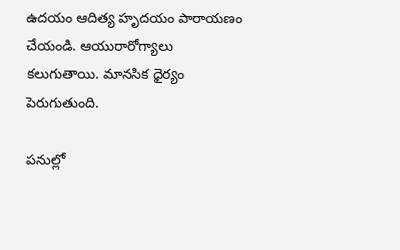ఉదయం ఆదిత్య హృదయం పారాయణం చేయండి. ఆయురారోగ్యాలు కలుగుతాయి. మానసిక ధైర్యం పెరుగుతుంది.

పనుల్లో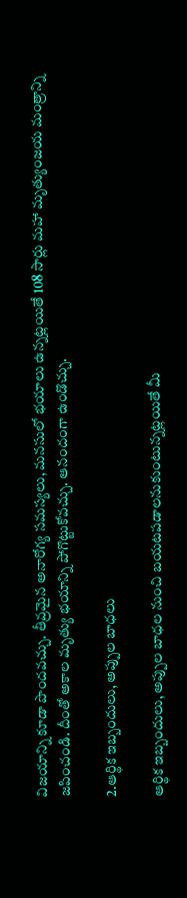విజయాన్ని కూడా పొందవచ్చు. తీవ్రమైన అనారోగ్య సమస్యలు, మనసులో భయాలు ఉన్నట్లయితే 108 సార్లు మహా మృత్యుంజయ మంత్రాన్ని జపించండి. దీంతో అకాల మృత్యు భయాన్ని పోగొట్టుకోవచ్చు. ఆనందంగా ఉండొచ్చు.

2.ఆర్థిక ఇబ్బందులు, అప్పుల బాధలు

ఆర్థిక ఇబ్బందులు, అప్పుల బాధల నుంచి బయటపడాలనుకుంటున్నట్లయితే మీ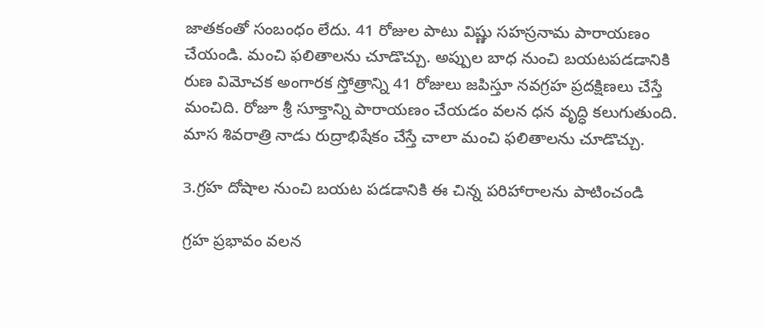జాతకంతో సంబంధం లేదు. 41 రోజుల పాటు విష్ణు సహస్రనామ పారాయణం చేయండి. మంచి ఫలితాలను చూడొచ్చు. అప్పుల బాధ నుంచి బయటపడడానికి రుణ విమోచక అంగారక స్తోత్రాన్ని 41 రోజులు జపిస్తూ నవగ్రహ ప్రదక్షిణలు చేస్తే మంచిది. రోజూ శ్రీ సూక్తాన్ని పారాయణం చేయడం వలన ధన వృద్ధి కలుగుతుంది. మాస శివరాత్రి నాడు రుద్రాభిషేకం చేస్తే చాలా మంచి ఫలితాలను చూడొచ్చు.

3.గ్రహ దోషాల నుంచి బయట పడడానికి ఈ చిన్న పరిహారాలను పాటించండి

గ్రహ ప్రభావం వలన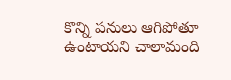కొన్ని పనులు ఆగిపోతూ ఉంటాయని చాలామంది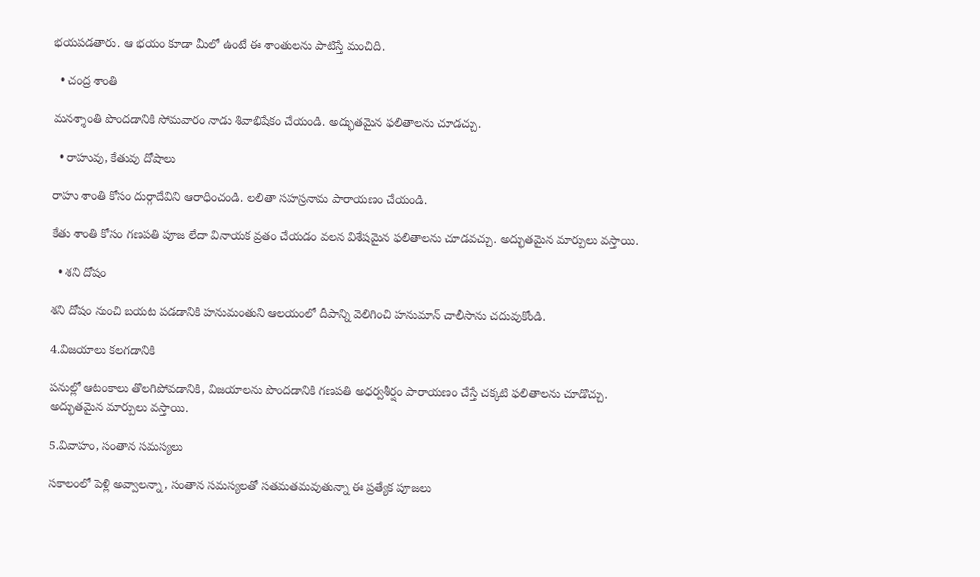భయపడతారు. ఆ భయం కూడా మీలో ఉంటే ఈ శాంతులను పాటిస్తే మంచిది.

  • చంద్ర శాంతి

మనశ్శాంతి పొందడానికి సోమవారం నాడు శివాభిషేకం చేయండి. అద్భుతమైన ఫలితాలను చూడచ్చు.

  • రాహువు, కేతువు దోషాలు

రాహు శాంతి కోసం దుర్గాదేవిని ఆరాధించండి. లలితా సహస్రనామ పారాయణం చేయండి.

కేతు శాంతి కోసం గణపతి పూజ లేదా వినాయక వ్రతం చేయడం వలన విశేషమైన ఫలితాలను చూడవచ్చు. అద్భుతమైన మార్పులు వస్తాయి.

  • శని దోషం

శని దోషం నుంచి బయట పడడానికి హనుమంతుని ఆలయంలో దీపాన్ని వెలిగించి హనుమాన్ చాలీసాను చదువుకోండి.

4.విజయాలు కలగడానికి

పనుల్లో ఆటంకాలు తొలగిపోవడానికి, విజయాలను పొందడానికి గణపతి అధర్వశీర్షం పారాయణం చేస్తే చక్కటి ఫలితాలను చూడొచ్చు. అద్భుతమైన మార్పులు వస్తాయి.

5.వివాహం, సంతాన సమస్యలు

సకాలంలో పెళ్లి అవ్వాలన్నా, సంతాన సమస్యలతో సతమతమవుతున్నా ఈ ప్రత్యేక పూజలు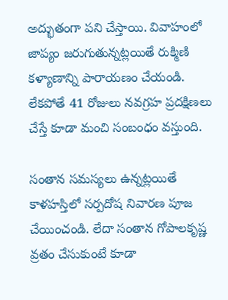అద్భుతంగా పని చేస్తాయి. వివాహంలో జాప్యం జరుగుతున్నట్లయితే రుక్మిణి కళ్యాణాన్ని పారాయణం చేయండి. లేకపోతే 41 రోజులు నవగ్రహ ప్రదక్షిణలు చేస్తే కూడా మంచి సంబంధం వస్తుంది.

సంతాన సమస్యలు ఉన్నట్లయితే కాళహస్తిలో సర్పదోష నివారణ పూజ చేయించండి. లేదా సంతాన గోపాలకృష్ణ వ్రతం చేసుకుంటే కూడా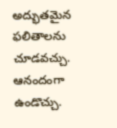అద్భుతమైన ఫలితాలను చూడవచ్చు. ఆనందంగా ఉండొచ్చు.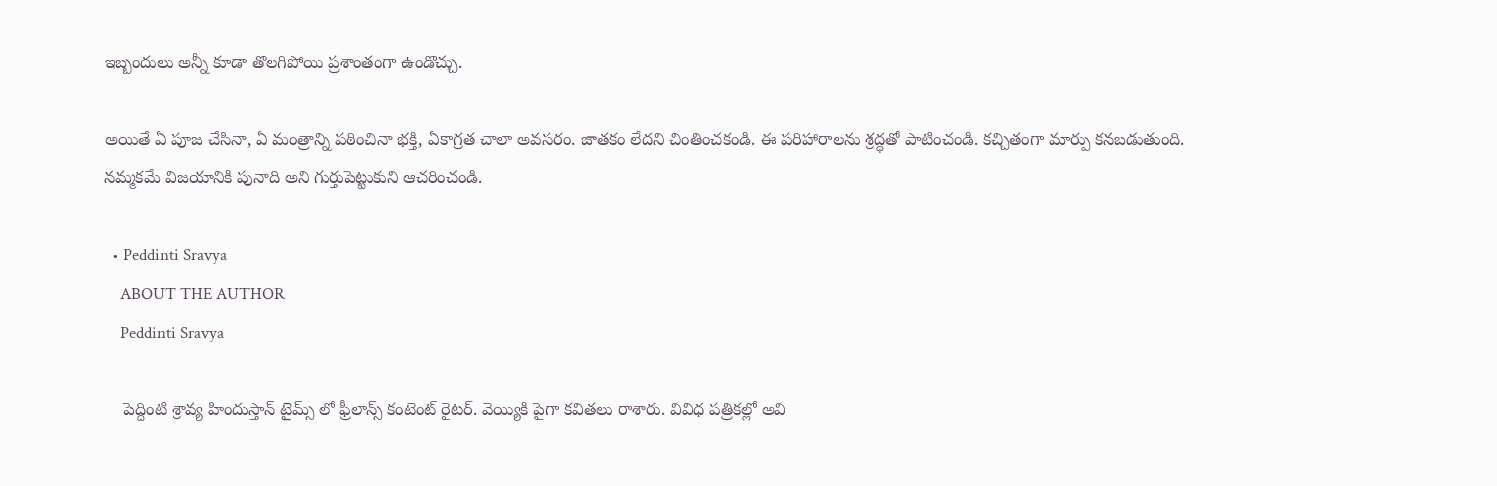ఇబ్బందులు అన్నీ కూడా తొలగిపోయి ప్రశాంతంగా ఉండొచ్చు.

అయితే ఏ పూజ చేసినా, ఏ మంత్రాన్ని పఠించినా భక్తి, ఏకాగ్రత చాలా అవసరం. జాతకం లేదని చింతించకండి. ఈ పరిహారాలను శ్రద్ధతో పాటించండి. కచ్చితంగా మార్పు కనబడుతుంది. నమ్మకమే విజయానికి పునాది అని గుర్తుపెట్టుకుని ఆచరించండి.

  • Peddinti Sravya
    ABOUT THE AUTHOR
    Peddinti Sravya

    పెద్దింటి శ్రావ్య హిందుస్తాన్ టైమ్స్ లో ఫ్రీలాన్స్ కంటెంట్ రైటర్. వెయ్యికి పైగా కవితలు రాశారు. వివిధ పత్రికల్లో అవి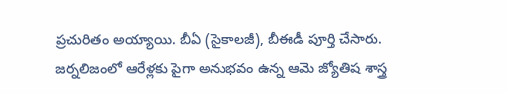ప్రచురితం అయ్యాయి. బీఏ (సైకాలజీ), బీఈడీ పూర్తి చేసారు. జర్నలిజంలో ఆరేళ్లకు పైగా అనుభవం ఉన్న ఆమె జ్యోతిష శాస్త్ర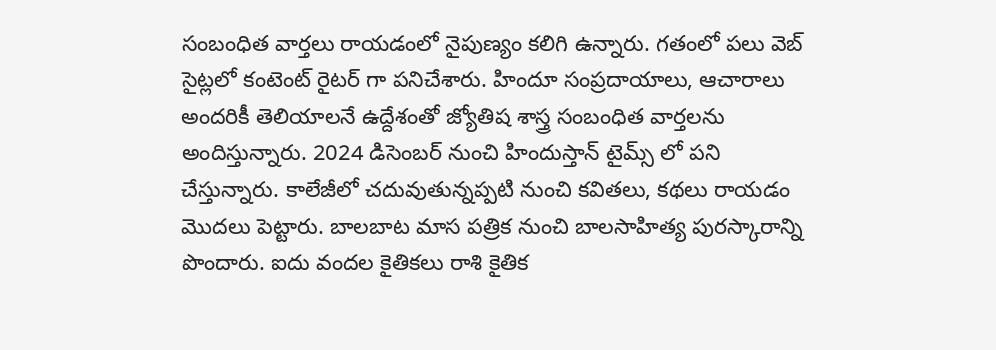సంబంధిత వార్తలు రాయడంలో నైపుణ్యం కలిగి ఉన్నారు. గతంలో పలు వెబ్ సైట్లలో కంటెంట్ రైటర్ గా పనిచేశారు. హిందూ సంప్రదాయాలు, ఆచారాలు అందరికీ తెలియాలనే ఉద్దేశంతో జ్యోతిష శాస్త్ర సంబంధిత వార్తలను అందిస్తున్నారు. 2024 డిసెంబర్ నుంచి హిందుస్తాన్ టైమ్స్ లో పని చేస్తున్నారు. కాలేజీలో చదువుతున్నప్పటి నుంచి కవితలు, కథలు రాయడం మొదలు పెట్టారు. బాలబాట మాస పత్రిక నుంచి బాలసాహిత్య పురస్కారాన్ని పొందారు. ఐదు వందల కైతికలు రాశి కైతిక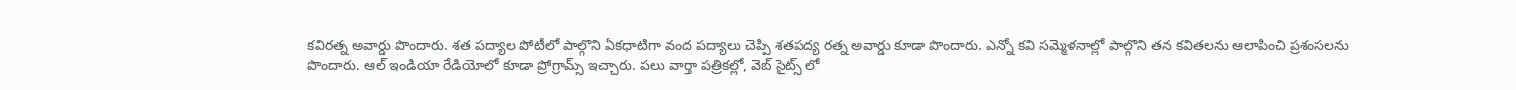కవిరత్న అవార్డు పొందారు. శత పద్యాల పోటీలో పాల్గొని ఏకధాటిగా వంద పద్యాలు చెప్పి శతపద్య రత్న అవార్డు కూడా పొందారు. ఎన్నో కవి సమ్మెళనాల్లో పాల్గొని తన కవితలను ఆలాపించి ప్రశంసలను పొందారు. ఆల్ ఇండియా రేడియోలో కూడా ప్రోగ్రామ్స్ ఇచ్చారు. పలు వార్తా పత్రికల్లో, వెబ్ సైట్స్ లో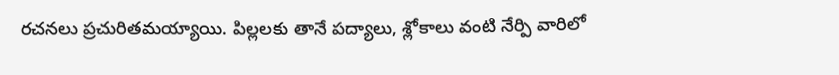రచనలు ప్రచురితమయ్యాయి. పిల్లలకు తానే పద్యాలు, శ్లోకాలు వంటి నేర్పి వారిలో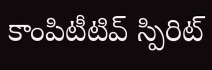కాంపిటీటివ్ స్పిరిట్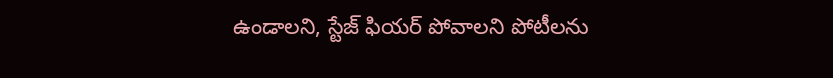ఉండాలని, స్టేజ్ ఫియర్ పోవాలని పోటీలను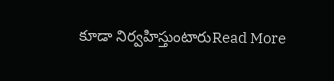కూడా నిర్వహిస్తుంటారుRead More